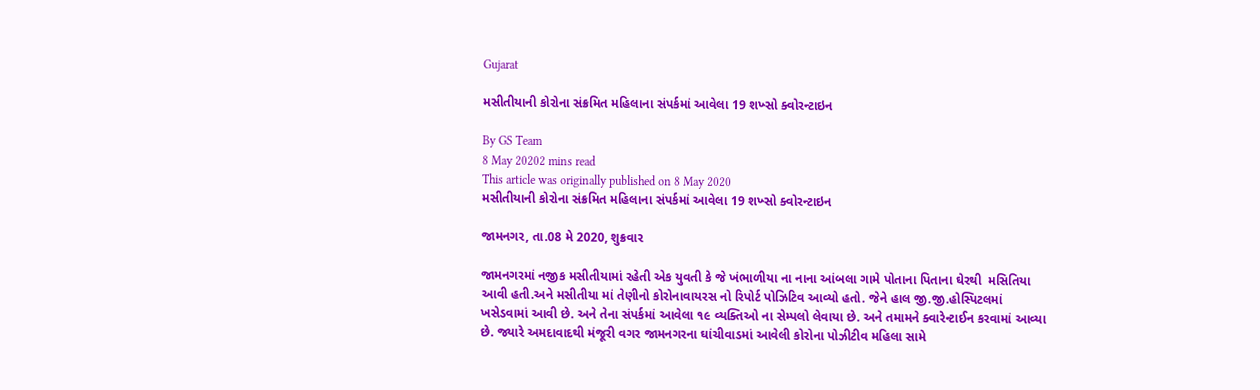Gujarat

મસીતીયાની કોરોના સંક્રમિત મહિલાના સંપર્કમાં આવેલા 19 શખ્સો ક્વોરન્ટાઇન

By GS Team
8 May 20202 mins read
This article was originally published on 8 May 2020
મસીતીયાની કોરોના સંક્રમિત મહિલાના સંપર્કમાં આવેલા 19 શખ્સો ક્વોરન્ટાઇન

જામનગર, તા.08 મે 2020, શુક્રવાર

જામનગરમાં નજીક મસીતીયામાં રહેતી એક યુવતી કે જે ખંભાળીયા ના નાના આંબલા ગામે પોતાના પિતાના ઘેરથી  મસિતિયા આવી હતી.અને મસીતીયા માં તેણીનો કોરોનાવાયરસ નો રિપોર્ટ પોઝિટિવ આવ્યો હતો. જેને હાલ જી.જી.હોસ્પિટલમાં ખસેડવામાં આવી છે. અને તેના સંપર્કમાં આવેલા ૧૯ વ્યક્તિઓ ના સેમ્પલો લેવાયા છે. અને તમામને ક્વારેન્ટાઈન કરવામાં આવ્યા છે. જ્યારે અમદાવાદથી મંજૂરી વગર જામનગરના ઘાંચીવાડમાં આવેલી કોરોના પોઝીટીવ મહિલા સામે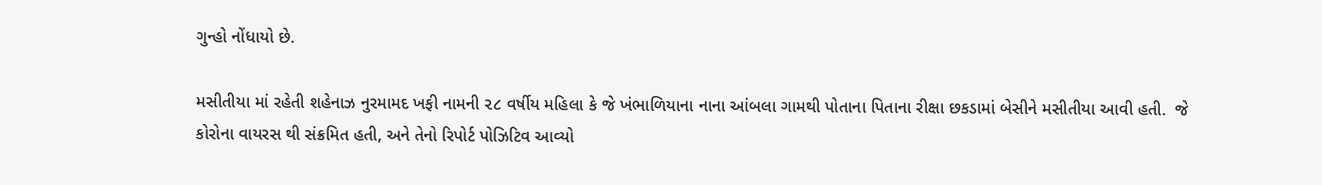ગુન્હો નોંધાયો છે.

મસીતીયા માં રહેતી શહેનાઝ નુરમામદ ખફી નામની ૨૮ વર્ષીય મહિલા કે જે ખંભાળિયાના નાના આંબલા ગામથી પોતાના પિતાના રીક્ષા છકડામાં બેસીને મસીતીયા આવી હતી.  જે કોરોના વાયરસ થી સંક્રમિત હતી, અને તેનો રિપોર્ટ પોઝિટિવ આવ્યો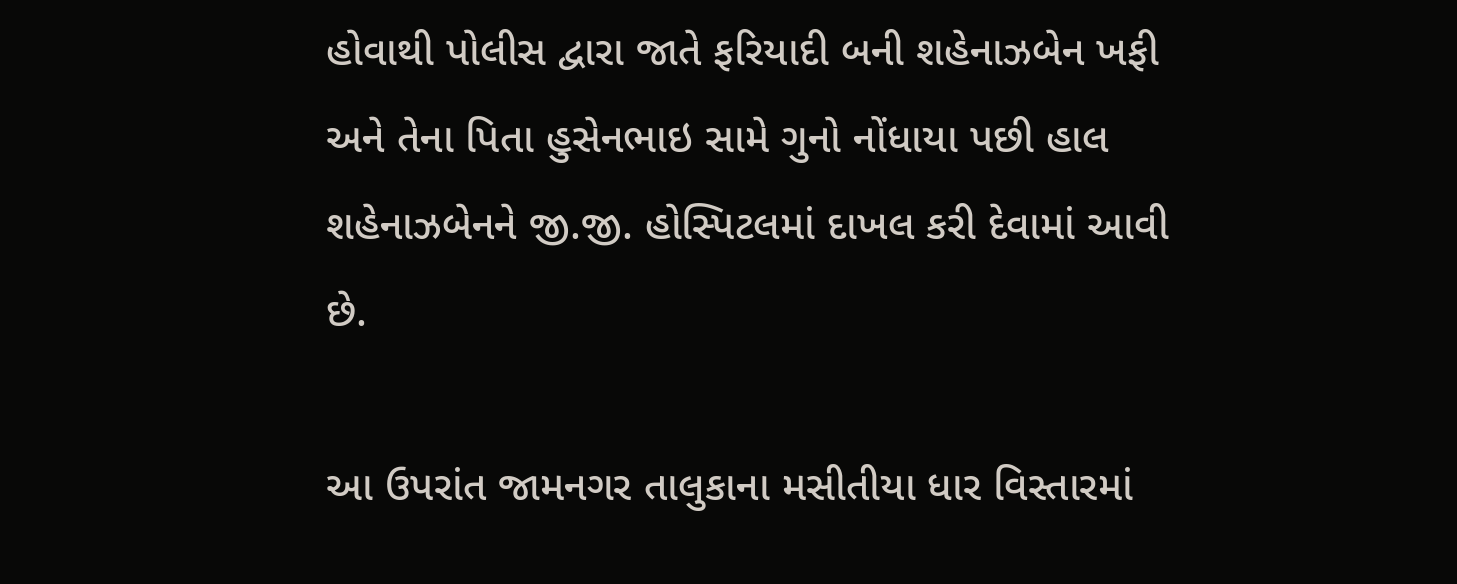હોવાથી પોલીસ દ્વારા જાતે ફરિયાદી બની શહેનાઝબેન ખફી અને તેના પિતા હુસેનભાઇ સામે ગુનો નોંધાયા પછી હાલ શહેનાઝબેનને જી.જી. હોસ્પિટલમાં દાખલ કરી દેવામાં આવી છે.

આ ઉપરાંત જામનગર તાલુકાના મસીતીયા ધાર વિસ્તારમાં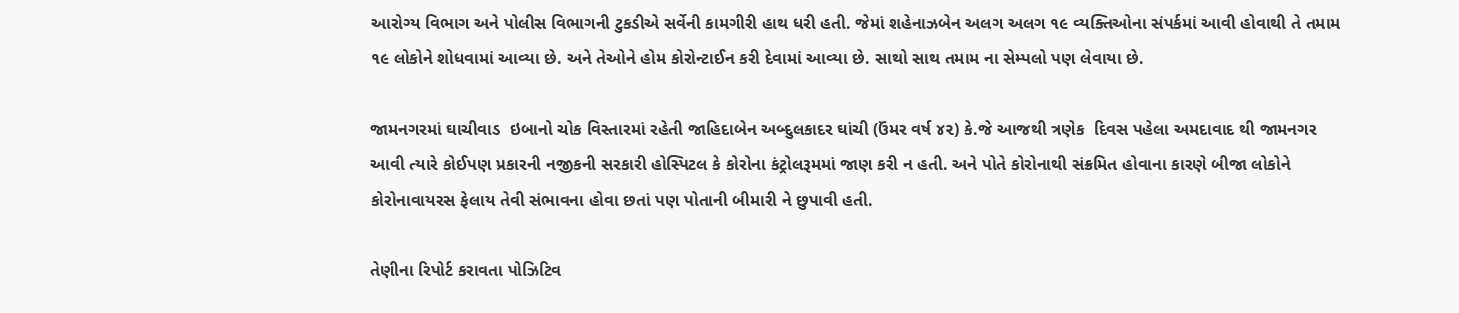આરોગ્ય વિભાગ અને પોલીસ વિભાગની ટુકડીએ સર્વેની કામગીરી હાથ ધરી હતી. જેમાં શહેનાઝબેન અલગ અલગ ૧૯ વ્યક્તિઓના સંપર્કમાં આવી હોવાથી તે તમામ ૧૯ લોકોને શોધવામાં આવ્યા છે. અને તેઓને હોમ કોરોન્ટાઈન કરી દેવામાં આવ્યા છે. સાથો સાથ તમામ ના સેમ્પલો પણ લેવાયા છે.

જામનગરમાં ઘાચીવાડ  ઇબાનો ચોક વિસ્તારમાં રહેતી જાહિદાબેન અબ્દુલકાદર ઘાંચી (ઉંમર વર્ષ ૪૨) કે.જે આજથી ત્રણેક  દિવસ પહેલા અમદાવાદ થી જામનગર આવી ત્યારે કોઈપણ પ્રકારની નજીકની સરકારી હોસ્પિટલ કે કોરોના કંટ્રોલરૂમમાં જાણ કરી ન હતી. અને પોતે કોરોનાથી સંક્રમિત હોવાના કારણે બીજા લોકોને કોરોનાવાયરસ ફેલાય તેવી સંભાવના હોવા છતાં પણ પોતાની બીમારી ને છુપાવી હતી.

તેણીના રિપોર્ટ કરાવતા પોઝિટિવ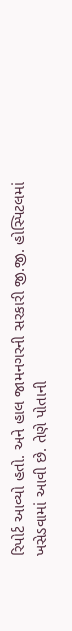રિપોર્ટ આવ્યો હતો. અને હાલ જામનગરની સરકારી જી.જી. હોસ્પિટલમાં ખસેડવામાં આવી છે. તેણે પોતાની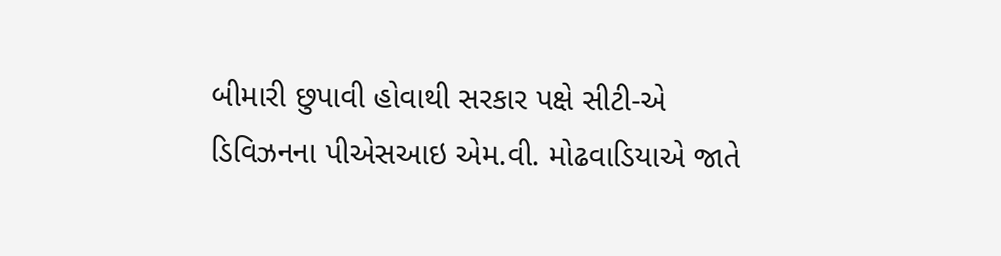બીમારી છુપાવી હોવાથી સરકાર પક્ષે સીટી-એ ડિવિઝનના પીએસઆઇ એમ.વી. મોઢવાડિયાએ જાતે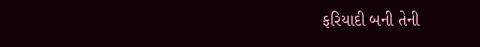ફરિયાદી બની તેની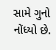સામે ગુનો નોંધ્યો છે.